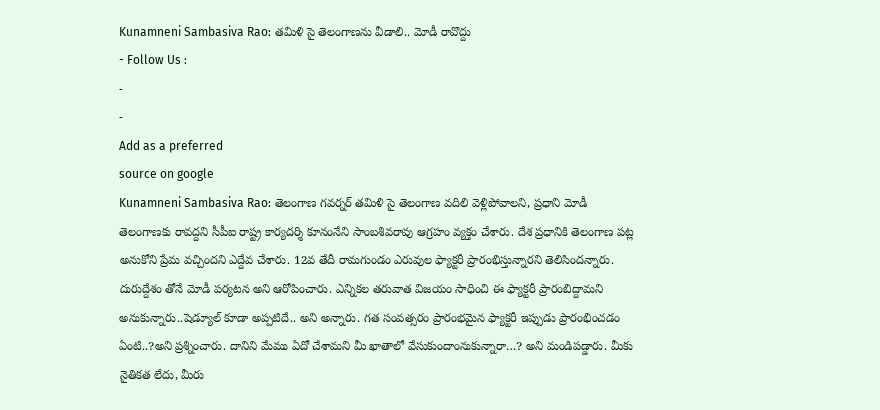Kunamneni Sambasiva Rao: తమిళి సై తెలంగాణను వీడాలి.. మోడీ రావొద్దు
- Follow Us :
-
-
Add as a preferred
source on google
Kunamneni Sambasiva Rao: తెలంగాణ గవర్నర్ తమిళి సై తెలంగాణ వదిలి వెళ్లిపోవాలని, ప్రధాని మోడీ తెలంగాణకు రావద్దని సీపీఐ రాష్ట్ర కార్యదర్శి కూనంనేని సాంబశివరావు ఆగ్రహం వ్యక్తం చేశారు. దేశ ప్రధానికి తెలంగాణ పట్ల అనుకోని ప్రేమ వచ్చిందని ఎద్దేవ చేశారు. 12వ తేదీ రామగుండం ఎరువుల ఫ్యాక్టరీ ప్రారంభిస్తున్నారని తెలిసిందన్నారు. దురుద్దేశం తోనే మోడీ పర్యటన అని ఆరోపించారు. ఎన్నికల తరువాత విజయం సాధించి ఈ ఫ్యాక్టరీ ప్రారంబిద్దామని అనుకున్నారు..షెడ్యూల్ కూడా అప్పటిదే.. అని అన్నారు. గత సంవత్సరం ప్రారంభమైన ఫ్యాక్టరీ ఇప్పుడు ప్రారంభించడం ఏంటి..?అని ప్రశ్నించారు. దానిని మేము ఏదో చేశామని మీ ఖాతాలో వేసుకుందాంనుకున్నారా…? అని మండిపడ్డారు. మీకు నైతికత లేదు, మీరు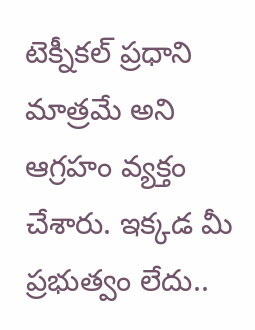టెక్నీకల్ ప్రధాని మాత్రమే అని ఆగ్రహం వ్యక్తం చేశారు. ఇక్కడ మీ ప్రభుత్వం లేదు..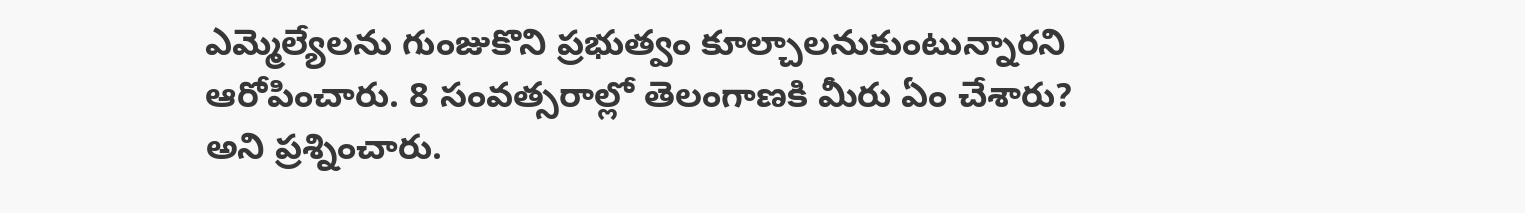ఎమ్మెల్యేలను గుంజుకొని ప్రభుత్వం కూల్చాలనుకుంటున్నారని ఆరోపించారు. 8 సంవత్సరాల్లో తెలంగాణకి మీరు ఏం చేశారు? అని ప్రశ్నించారు.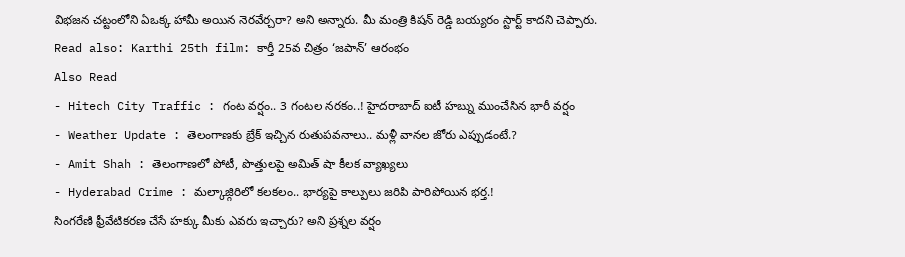విభజన చట్టంలోని ఏఒక్క హామీ అయిన నెరవేర్చరా? అని అన్నారు. మీ మంత్రి కిషన్ రెడ్డి బయ్యరం స్టార్ట్ కాదని చెప్పారు.
Read also: Karthi 25th film: కార్తీ 25వ చిత్రం ‘జపాన్’ ఆరంభం
Also Read
- Hitech City Traffic : గంట వర్షం.. 3 గంటల నరకం..! హైదరాబాద్ ఐటీ హబ్ను ముంచేసిన భారీ వర్షం
- Weather Update : తెలంగాణకు బ్రేక్ ఇచ్చిన రుతుపవనాలు.. మళ్లీ వానల జోరు ఎప్పుడంటే.?
- Amit Shah : తెలంగాణలో పోటీ, పొత్తులపై అమిత్ షా కీలక వ్యాఖ్యలు
- Hyderabad Crime : మల్కాజ్గిరిలో కలకలం.. భార్యపై కాల్పులు జరిపి పారిపోయిన భర్త.!
సింగరేణి ఫ్రీవేటికరణ చేసే హక్కు మీకు ఎవరు ఇచ్చారు? అని ప్రశ్నల వర్షం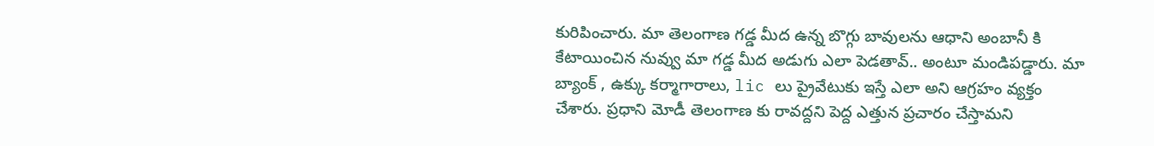కురిపించారు. మా తెలంగాణ గడ్డ మీద ఉన్న బొగ్గు బావులను ఆధాని అంబానీ కి కేటాయించిన నువ్వు మా గడ్డ మీద అడుగు ఎలా పెడతావ్.. అంటూ మండిపడ్డారు. మా బ్యాంక్ , ఉక్కు కర్మాగారాలు, lic లు ప్రైవేటుకు ఇస్తే ఎలా అని ఆగ్రహం వ్యక్తం చేశారు. ప్రధాని మోడీ తెలంగాణ కు రావద్దని పెద్ద ఎత్తున ప్రచారం చేస్తామని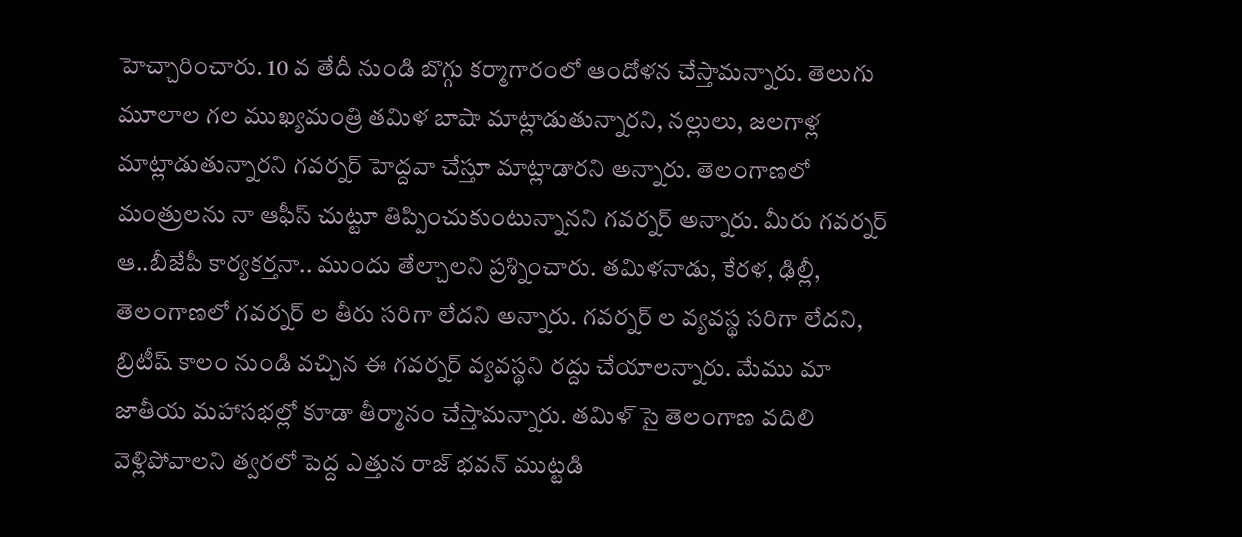హెచ్చారించారు. 10 వ తేదీ నుండి బొగ్గు కర్మాగారంలో ఆందోళన చేస్తామన్నారు. తెలుగు మూలాల గల ముఖ్యమంత్రి తమిళ బాషా మాట్లాడుతున్నారని, నల్లులు, జలగాళ్ల మాట్లాడుతున్నారని గవర్నర్ హెద్దవా చేస్తూ మాట్లాడారని అన్నారు. తెలంగాణలో మంత్రులను నా ఆఫీస్ చుట్టూ తిప్పించుకుంటున్నానని గవర్నర్ అన్నారు. మీరు గవర్నర్ ఆ..బీజేపీ కార్యకర్తనా.. ముందు తేల్చాలని ప్రశ్నించారు. తమిళనాడు, కేరళ, ఢిల్లీ, తెలంగాణలో గవర్నర్ ల తీరు సరిగా లేదని అన్నారు. గవర్నర్ ల వ్యవస్థ సరిగా లేదని, బ్రిటీష్ కాలం నుండి వచ్చిన ఈ గవర్నర్ వ్యవస్థని రద్దు చేయాలన్నారు. మేము మా జాతీయ మహాసభల్లో కూడా తీర్మానం చేస్తామన్నారు. తమిళ్ సై తెలంగాణ వదిలి వెళ్లిపోవాలని త్వరలో పెద్ద ఎత్తున రాజ్ భవన్ ముట్టడి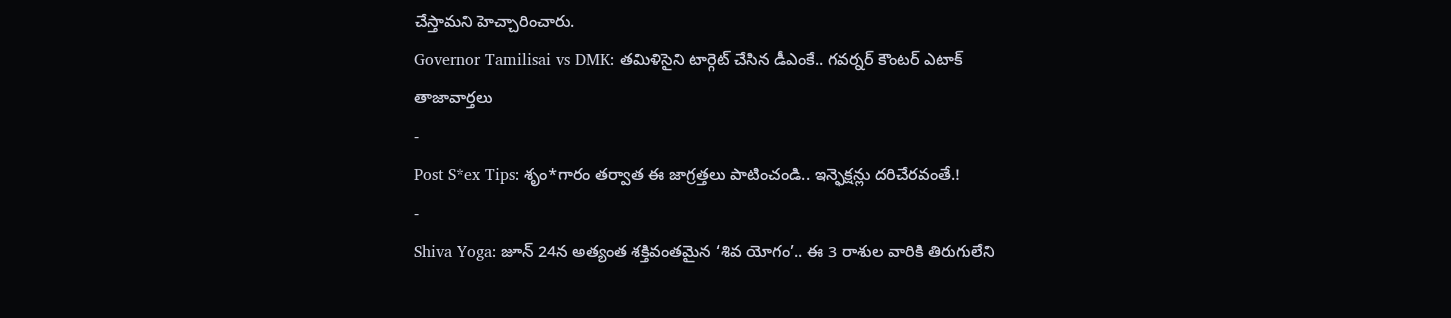చేస్తామని హెచ్చారించారు.
Governor Tamilisai vs DMK: తమిళిసైని టార్గెట్ చేసిన డీఎంకే.. గవర్నర్ కౌంటర్ ఎటాక్
తాజావార్తలు
-
Post S*ex Tips: శృం*గారం తర్వాత ఈ జాగ్రత్తలు పాటించండి.. ఇన్ఫెక్షన్లు దరిచేరవంతే.!
-
Shiva Yoga: జూన్ 24న అత్యంత శక్తివంతమైన ‘శివ యోగం’.. ఈ 3 రాశుల వారికి తిరుగులేని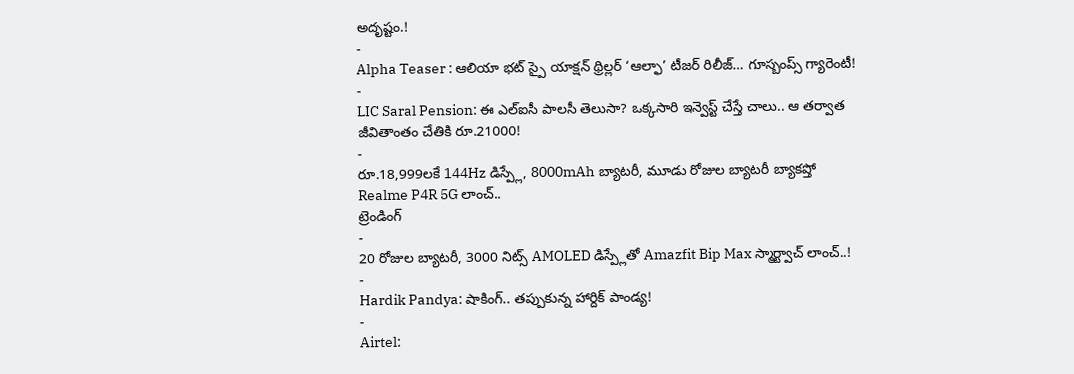అదృష్టం.!
-
Alpha Teaser : ఆలియా భట్ స్పై యాక్షన్ థ్రిల్లర్ ‘ఆల్ఫా’ టీజర్ రిలీజ్… గూస్బంప్స్ గ్యారెంటీ!
-
LIC Saral Pension: ఈ ఎల్ఐసీ పాలసీ తెలుసా? ఒక్కసారి ఇన్వెస్ట్ చేస్తే చాలు.. ఆ తర్వాత జీవితాంతం చేతికి రూ.21000!
-
రూ.18,999లకే 144Hz డిస్ప్లే, 8000mAh బ్యాటరీ, మూడు రోజుల బ్యాటరీ బ్యాకప్తో Realme P4R 5G లాంచ్..
ట్రెండింగ్
-
20 రోజుల బ్యాటరీ, 3000 నిట్స్ AMOLED డిస్ప్లేతో Amazfit Bip Max స్మార్ట్వాచ్ లాంచ్..!
-
Hardik Pandya: షాకింగ్.. తప్పుకున్న హార్దిక్ పాండ్య!
-
Airtel: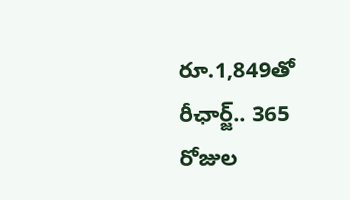రూ.1,849తో రీఛార్జ్.. 365 రోజుల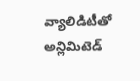వ్యాలిడిటీతో అన్లిమిటెడ్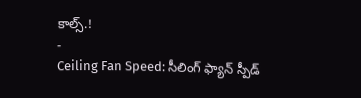కాల్స్.!
-
Ceiling Fan Speed: సీలింగ్ ఫ్యాన్ స్పీడ్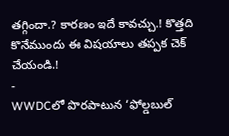తగ్గిందా.? కారణం ఇదే కావచ్చు.! కొత్తది కొనేముందు ఈ విషయాలు తప్పక చెక్ చేయండి.!
-
WWDCలో పొరపాటున ‘ఫోల్డబుల్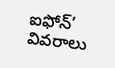ఐఫోన్’ వివరాలు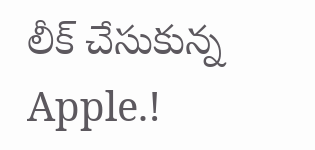లీక్ చేసుకున్న Apple.!